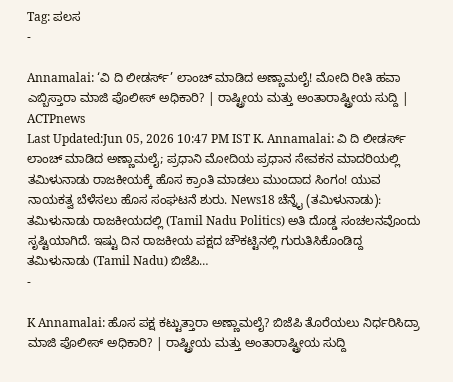Tag: ಪಲಸ
-

Annamalai: ‘ವಿ ದಿ ಲೀಡರ್ಸ್’ ಲಾಂಚ್ ಮಾಡಿದ ಅಣ್ಣಾಮಲೈ! ಮೋದಿ ರೀತಿ ಹವಾ ಎಬ್ಬಿಸ್ತಾರಾ ಮಾಜಿ ಪೊಲೀಸ್ ಅಧಿಕಾರಿ? | ರಾಷ್ಟ್ರೀಯ ಮತ್ತು ಅಂತಾರಾಷ್ಟ್ರೀಯ ಸುದ್ದಿ | ACTPnews
Last Updated:Jun 05, 2026 10:47 PM IST K. Annamalai: ವಿ ದಿ ಲೀಡರ್ಸ್ ಲಾಂಚ್ ಮಾಡಿದ ಅಣ್ಣಾಮಲೈ; ಪ್ರಧಾನಿ ಮೋದಿಯ ಪ್ರಧಾನ ಸೇವಕನ ಮಾದರಿಯಲ್ಲಿ ತಮಿಳುನಾಡು ರಾಜಕೀಯಕ್ಕೆ ಹೊಸ ಕ್ರಾಂತಿ ಮಾಡಲು ಮುಂದಾದ ಸಿಂಗಂ! ಯುವ ನಾಯಕತ್ವ ಬೆಳೆಸಲು ಹೊಸ ಸಂಘಟನೆ ಶುರು. News18 ಚೆನ್ನೈ (ತಮಿಳುನಾಡು): ತಮಿಳುನಾಡು ರಾಜಕೀಯದಲ್ಲಿ (Tamil Nadu Politics) ಅತಿ ದೊಡ್ಡ ಸಂಚಲನವೊಂದು ಸೃಷ್ಟಿಯಾಗಿದೆ. ಇಷ್ಟು ದಿನ ರಾಜಕೀಯ ಪಕ್ಷದ ಚೌಕಟ್ಟಿನಲ್ಲಿ ಗುರುತಿಸಿಕೊಂಡಿದ್ದ ತಮಿಳುನಾಡು (Tamil Nadu) ಬಿಜೆಪಿ…
-

K Annamalai: ಹೊಸ ಪಕ್ಷ ಕಟ್ಟುತ್ತಾರಾ ಅಣ್ಣಾಮಲೈ? ಬಿಜೆಪಿ ತೊರೆಯಲು ನಿರ್ಧರಿಸಿದ್ರಾ ಮಾಜಿ ಪೊಲೀಸ್ ಅಧಿಕಾರಿ? | ರಾಷ್ಟ್ರೀಯ ಮತ್ತು ಅಂತಾರಾಷ್ಟ್ರೀಯ ಸುದ್ದಿ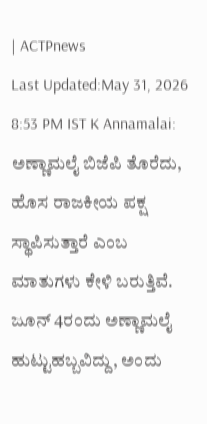| ACTPnews
Last Updated:May 31, 2026 8:53 PM IST K Annamalai: ಅಣ್ಣಾಮಲೈ ಬಿಜೆಪಿ ತೊರೆದು, ಹೊಸ ರಾಜಕೀಯ ಪಕ್ಷ ಸ್ಥಾಪಿಸುತ್ತಾರೆ ಎಂಬ ಮಾತುಗಳು ಕೇಳಿ ಬರುತ್ತಿವೆ. ಜೂನ್ 4ರಂದು ಅಣ್ಣಾಮಲೈ ಹುಟ್ಟುಹಬ್ಬವಿದ್ದು, ಅಂದು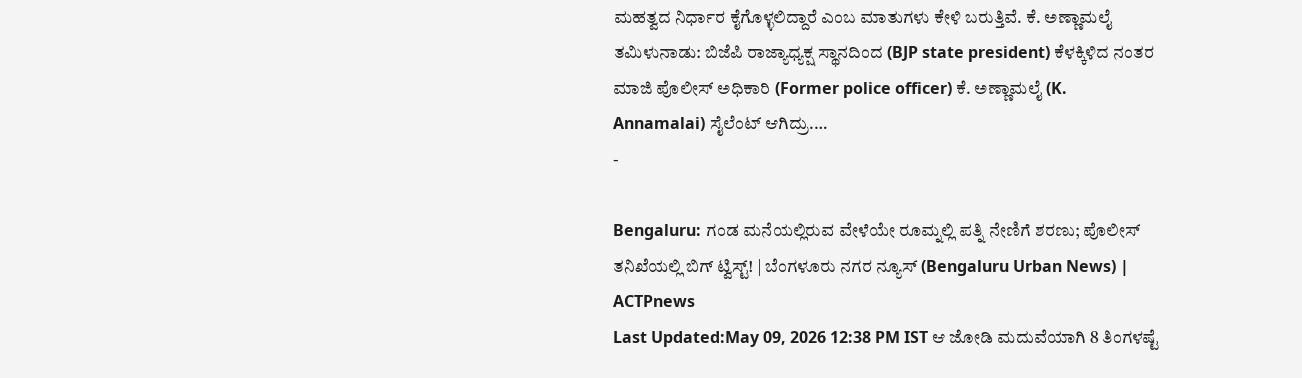ಮಹತ್ವದ ನಿರ್ಧಾರ ಕೈಗೊಳ್ಳಲಿದ್ದಾರೆ ಎಂಬ ಮಾತುಗಳು ಕೇಳಿ ಬರುತ್ತಿವೆ. ಕೆ. ಅಣ್ಣಾಮಲೈ ತಮಿಳುನಾಡು: ಬಿಜೆಪಿ ರಾಜ್ಯಾಧ್ಯಕ್ಷ ಸ್ಥಾನದಿಂದ (BJP state president) ಕೆಳಕ್ಕಿಳಿದ ನಂತರ ಮಾಜಿ ಪೊಲೀಸ್ ಅಧಿಕಾರಿ (Former police officer) ಕೆ. ಅಣ್ಣಾಮಲೈ (K. Annamalai) ಸೈಲೆಂಟ್ ಆಗಿದ್ರು.…
-

Bengaluru: ಗಂಡ ಮನೆಯಲ್ಲಿರುವ ವೇಳೆಯೇ ರೂಮ್ನಲ್ಲಿ ಪತ್ನಿ ನೇಣಿಗೆ ಶರಣು; ಪೊಲೀಸ್ ತನಿಖೆಯಲ್ಲಿ ಬಿಗ್ ಟ್ವಿಸ್ಟ್! | ಬೆಂಗಳೂರು ನಗರ ನ್ಯೂಸ್ (Bengaluru Urban News) | ACTPnews
Last Updated:May 09, 2026 12:38 PM IST ಆ ಜೋಡಿ ಮದುವೆಯಾಗಿ 8 ತಿಂಗಳಷ್ಟೆ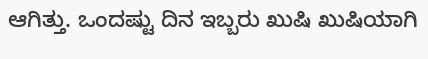ಆಗಿತ್ತು. ಒಂದಷ್ಟು ದಿನ ಇಬ್ಬರು ಖುಷಿ ಖುಷಿಯಾಗಿ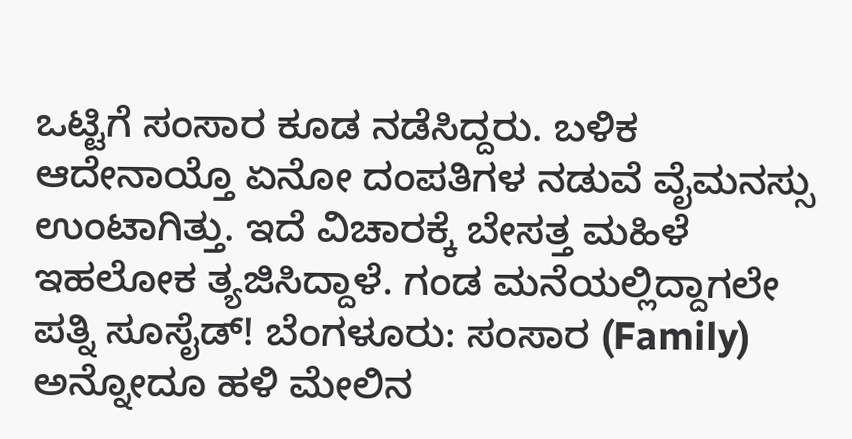ಒಟ್ಟಿಗೆ ಸಂಸಾರ ಕೂಡ ನಡೆಸಿದ್ದರು. ಬಳಿಕ ಆದೇನಾಯ್ತೊ ಏನೋ ದಂಪತಿಗಳ ನಡುವೆ ವೈಮನಸ್ಸು ಉಂಟಾಗಿತ್ತು. ಇದೆ ವಿಚಾರಕ್ಕೆ ಬೇಸತ್ತ ಮಹಿಳೆ ಇಹಲೋಕ ತ್ಯಜಿಸಿದ್ದಾಳೆ. ಗಂಡ ಮನೆಯಲ್ಲಿದ್ದಾಗಲೇ ಪತ್ನಿ ಸೂಸೈಡ್! ಬೆಂಗಳೂರು: ಸಂಸಾರ (Family) ಅನ್ನೋದೂ ಹಳಿ ಮೇಲಿನ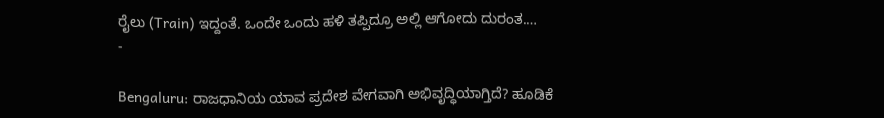ರೈಲು (Train) ಇದ್ದಂತೆ. ಒಂದೇ ಒಂದು ಹಳಿ ತಪ್ಪಿದ್ರೂ ಅಲ್ಲಿ ಆಗೋದು ದುರಂತ.…
-

Bengaluru: ರಾಜಧಾನಿಯ ಯಾವ ಪ್ರದೇಶ ವೇಗವಾಗಿ ಅಭಿವೃದ್ಧಿಯಾಗ್ತಿದೆ? ಹೂಡಿಕೆ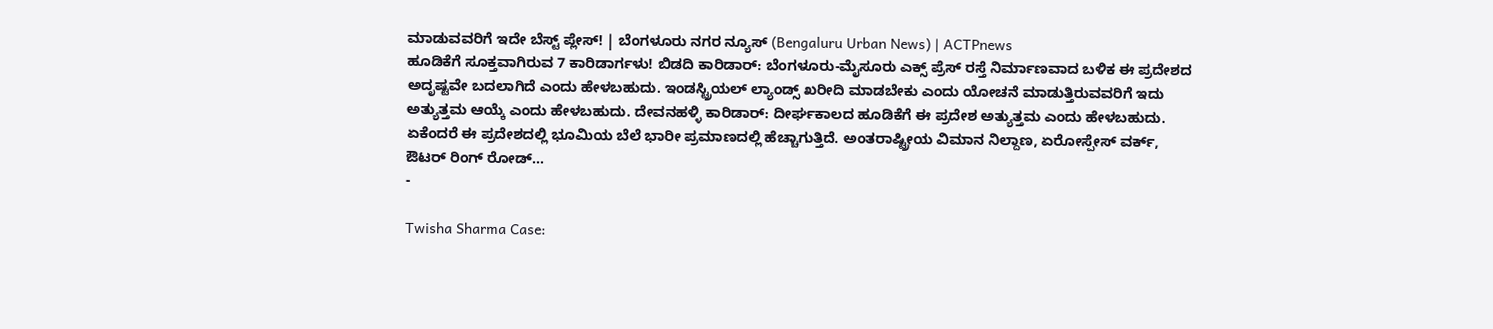ಮಾಡುವವರಿಗೆ ಇದೇ ಬೆಸ್ಟ್ ಪ್ಲೇಸ್! | ಬೆಂಗಳೂರು ನಗರ ನ್ಯೂಸ್ (Bengaluru Urban News) | ACTPnews
ಹೂಡಿಕೆಗೆ ಸೂಕ್ತವಾಗಿರುವ 7 ಕಾರಿಡಾರ್ಗಳು! ಬಿಡದಿ ಕಾರಿಡಾರ್: ಬೆಂಗಳೂರು-ಮೈಸೂರು ಎಕ್ಸ್ ಪ್ರೆಸ್ ರಸ್ತೆ ನಿರ್ಮಾಣವಾದ ಬಳಿಕ ಈ ಪ್ರದೇಶದ ಅದೃಷ್ಟವೇ ಬದಲಾಗಿದೆ ಎಂದು ಹೇಳಬಹುದು. ಇಂಡಸ್ಟ್ರಿಯಲ್ ಲ್ಯಾಂಡ್ಸ್ ಖರೀದಿ ಮಾಡಬೇಕು ಎಂದು ಯೋಚನೆ ಮಾಡುತ್ತಿರುವವರಿಗೆ ಇದು ಅತ್ಯುತ್ತಮ ಆಯ್ಕೆ ಎಂದು ಹೇಳಬಹುದು. ದೇವನಹಳ್ಳಿ ಕಾರಿಡಾರ್: ದೀರ್ಘಕಾಲದ ಹೂಡಿಕೆಗೆ ಈ ಪ್ರದೇಶ ಅತ್ಯುತ್ತಮ ಎಂದು ಹೇಳಬಹುದು. ಏಕೆಂದರೆ ಈ ಪ್ರದೇಶದಲ್ಲಿ ಭೂಮಿಯ ಬೆಲೆ ಭಾರೀ ಪ್ರಮಾಣದಲ್ಲಿ ಹೆಚ್ಚಾಗುತ್ತಿದೆ. ಅಂತರಾಷ್ಟ್ರೀಯ ವಿಮಾನ ನಿಲ್ದಾಣ, ಏರೋಸ್ಪೇಸ್ ವರ್ಕ್, ಔಟರ್ ರಿಂಗ್ ರೋಡ್…
-

Twisha Sharma Case: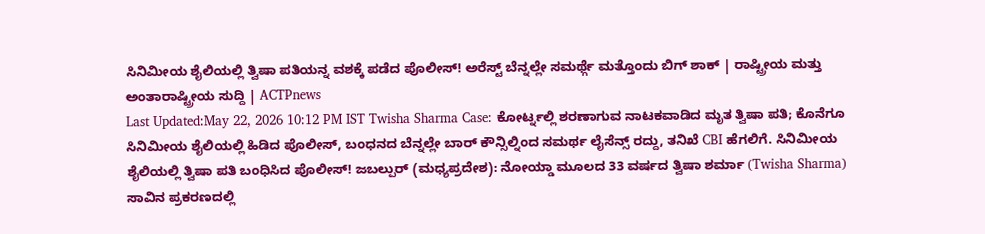ಸಿನಿಮೀಯ ಶೈಲಿಯಲ್ಲಿ ತ್ವಿಷಾ ಪತಿಯನ್ನ ವಶಕ್ಕೆ ಪಡೆದ ಪೊಲೀಸ್! ಅರೆಸ್ಟ್ ಬೆನ್ನಲ್ಲೇ ಸಮರ್ಥ್ಗೆ ಮತ್ತೊಂದು ಬಿಗ್ ಶಾಕ್ | ರಾಷ್ಟ್ರೀಯ ಮತ್ತು ಅಂತಾರಾಷ್ಟ್ರೀಯ ಸುದ್ದಿ | ACTPnews
Last Updated:May 22, 2026 10:12 PM IST Twisha Sharma Case: ಕೋರ್ಟ್ನಲ್ಲಿ ಶರಣಾಗುವ ನಾಟಕವಾಡಿದ ಮೃತ ತ್ವಿಷಾ ಪತಿ; ಕೊನೆಗೂ ಸಿನಿಮೀಯ ಶೈಲಿಯಲ್ಲಿ ಹಿಡಿದ ಪೊಲೀಸ್, ಬಂಧನದ ಬೆನ್ನಲ್ಲೇ ಬಾರ್ ಕೌನ್ಸಿಲ್ನಿಂದ ಸಮರ್ಥ ಲೈಸೆನ್ಸ್ ರದ್ದು, ತನಿಖೆ CBI ಹೆಗಲಿಗೆ. ಸಿನಿಮೀಯ ಶೈಲಿಯಲ್ಲಿ ತ್ವಿಷಾ ಪತಿ ಬಂಧಿಸಿದ ಪೊಲೀಸ್! ಜಬಲ್ಪುರ್ (ಮಧ್ಯಪ್ರದೇಶ): ನೋಯ್ಡಾ ಮೂಲದ 33 ವರ್ಷದ ತ್ವಿಷಾ ಶರ್ಮಾ (Twisha Sharma) ಸಾವಿನ ಪ್ರಕರಣದಲ್ಲಿ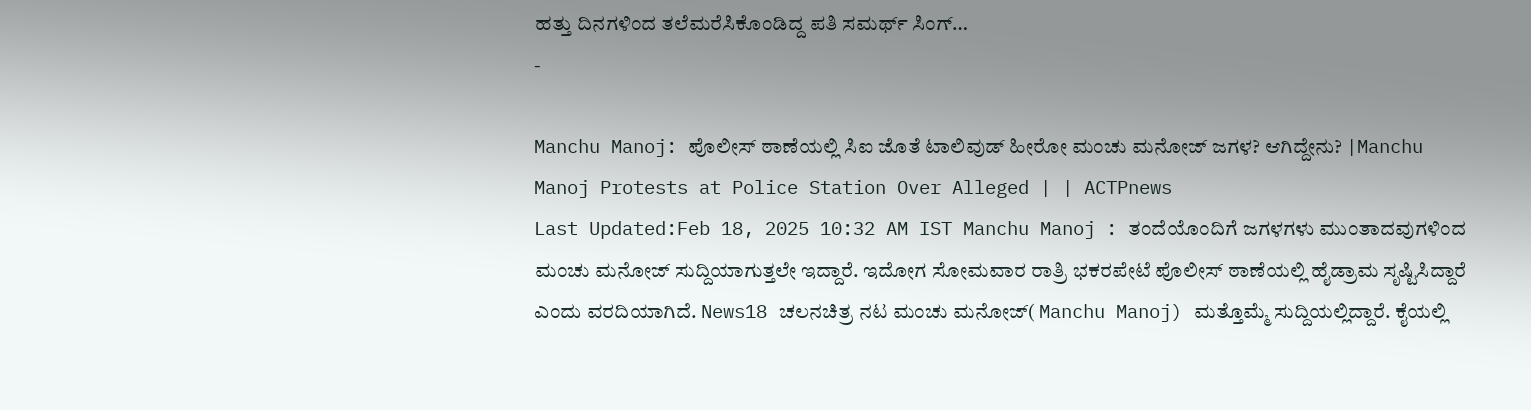ಹತ್ತು ದಿನಗಳಿಂದ ತಲೆಮರೆಸಿಕೊಂಡಿದ್ದ ಪತಿ ಸಮರ್ಥ್ ಸಿಂಗ್…
-

Manchu Manoj: ಪೊಲೀಸ್ ಠಾಣೆಯಲ್ಲಿ ಸಿಐ ಜೊತೆ ಟಾಲಿವುಡ್ ಹೀರೋ ಮಂಚು ಮನೋಜ್ ಜಗಳ? ಆಗಿದ್ದೇನು? |Manchu Manoj Protests at Police Station Over Alleged | | ACTPnews
Last Updated:Feb 18, 2025 10:32 AM IST Manchu Manoj : ತಂದೆಯೊಂದಿಗೆ ಜಗಳಗಳು ಮುಂತಾದವುಗಳಿಂದ ಮಂಚು ಮನೋಜ್ ಸುದ್ದಿಯಾಗುತ್ತಲೇ ಇದ್ದಾರೆ. ಇದೋಗ ಸೋಮವಾರ ರಾತ್ರಿ ಭಕರಪೇಟೆ ಪೊಲೀಸ್ ಠಾಣೆಯಲ್ಲಿ ಹೈಡ್ರಾಮ ಸೃಷ್ಟಿಸಿದ್ದಾರೆ ಎಂದು ವರದಿಯಾಗಿದೆ. News18 ಚಲನಚಿತ್ರ ನಟ ಮಂಚು ಮನೋಜ್( Manchu Manoj) ಮತ್ತೊಮ್ಮೆ ಸುದ್ದಿಯಲ್ಲಿದ್ದಾರೆ. ಕೈಯಲ್ಲಿ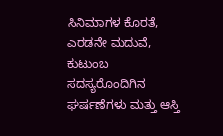ಸಿನಿಮಾಗಳ ಕೊರತೆ, ಎರಡನೇ ಮದುವೆ, ಕುಟುಂಬ ಸದಸ್ಯರೊಂದಿಗಿನ ಘರ್ಷಣೆಗಳು ಮತ್ತು ಆಸ್ತಿ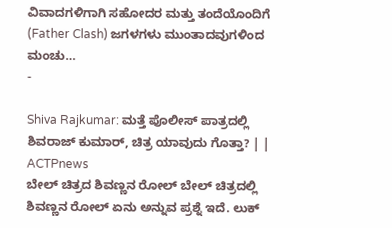ವಿವಾದಗಳಿಗಾಗಿ ಸಹೋದರ ಮತ್ತು ತಂದೆಯೊಂದಿಗೆ (Father Clash) ಜಗಳಗಳು ಮುಂತಾದವುಗಳಿಂದ ಮಂಚು…
-

Shiva Rajkumar: ಮತ್ತೆ ಪೊಲೀಸ್ ಪಾತ್ರದಲ್ಲಿ ಶಿವರಾಜ್ ಕುಮಾರ್, ಚಿತ್ರ ಯಾವುದು ಗೊತ್ತಾ? | | ACTPnews
ಬೇಲ್ ಚಿತ್ರದ ಶಿವಣ್ಣನ ರೋಲ್ ಬೇಲ್ ಚಿತ್ರದಲ್ಲಿ ಶಿವಣ್ಣನ ರೋಲ್ ಏನು ಅನ್ನುವ ಪ್ರಶ್ನೆ ಇದೆ. ಲುಕ್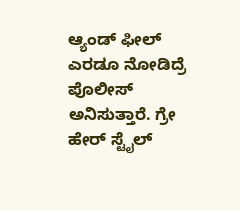ಆ್ಯಂಡ್ ಫೀಲ್ ಎರಡೂ ನೋಡಿದ್ರೆ ಪೊಲೀಸ್ ಅನಿಸುತ್ತಾರೆ. ಗ್ರೇ ಹೇರ್ ಸ್ಟೈಲ್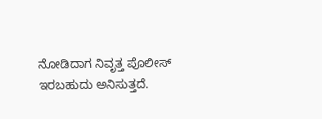ನೋಡಿದಾಗ ನಿವೃತ್ತ ಪೊಲೀಸ್ ಇರಬಹುದು ಅನಿಸುತ್ತದೆ.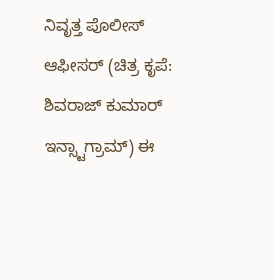ನಿವೃತ್ತ ಪೊಲೀಸ್ ಆಫೀಸರ್ (ಚಿತ್ರ ಕೃಪೆ: ಶಿವರಾಜ್ ಕುಮಾರ್ ಇನ್ಸ್ಟಾಗ್ರಾಮ್) ಈ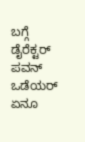ಬಗ್ಗೆ ಡೈರೆಕ್ಟರ್ ಪವನ್ ಒಡೆಯರ್ ಏನೂ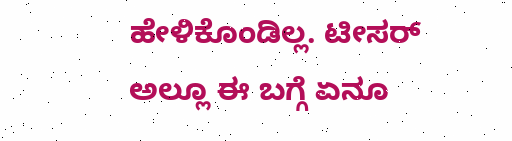ಹೇಳಿಕೊಂಡಿಲ್ಲ. ಟೀಸರ್ ಅಲ್ಲೂ ಈ ಬಗ್ಗೆ ಏನೂ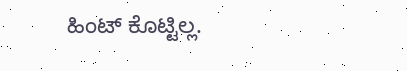ಹಿಂಟ್ ಕೊಟ್ಟಿಲ್ಲ.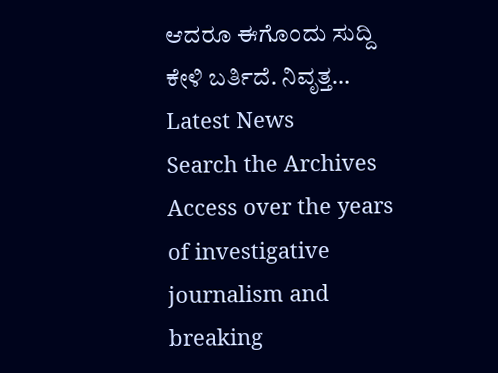ಆದರೂ ಈಗೊಂದು ಸುದ್ದಿ ಕೇಳಿ ಬರ್ತಿದೆ. ನಿವೃತ್ತ…
Latest News
Search the Archives
Access over the years of investigative journalism and breaking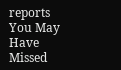reports
You May Have Missed